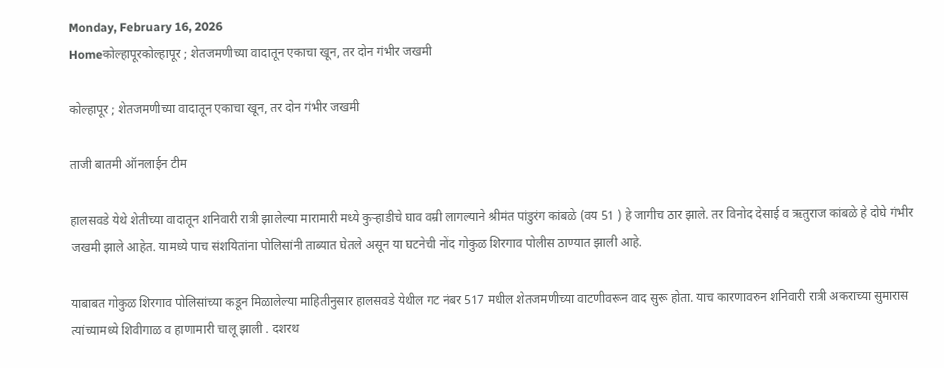Monday, February 16, 2026
Homeकोल्हापूरकोल्हापूर ; शेतजमणीच्या वादातून एकाचा खून, तर दोन गंभीर जखमी

कोल्हापूर ; शेतजमणीच्या वादातून एकाचा खून, तर दोन गंभीर जखमी

ताजी बातमी ऑनलाईन टीम

हालसवडे येथे शेतीच्या वादातून शनिवारी रात्री झालेल्या मारामारी मध्ये कुऱ्हाडीचे घाव वम्री लागल्याने श्रीमंत पांडुरंग कांबळे (वय 51 ) हे जागीच ठार झाले. तर विनोद देसाई व ऋतुराज कांबळे हे दोघे गंभीर जखमी झाले आहेत. यामध्ये पाच संशयितांना पोलिसांनी ताब्यात घेतले असून या घटनेची नोंद गोकुळ शिरगाव पोलीस ठाण्यात झाली आहे.

याबाबत गोकुळ शिरगाव पोलिसांच्या कडून मिळालेल्या माहितीनुसार हालसवडे येथील गट नंबर 517 मधील शेतजमणीच्या वाटणीवरून वाद सुरू होता. याच कारणावरुन शनिवारी रात्री अकराच्या सुमारास त्यांच्यामध्ये शिवीगाळ व हाणामारी चालू झाली . दशरथ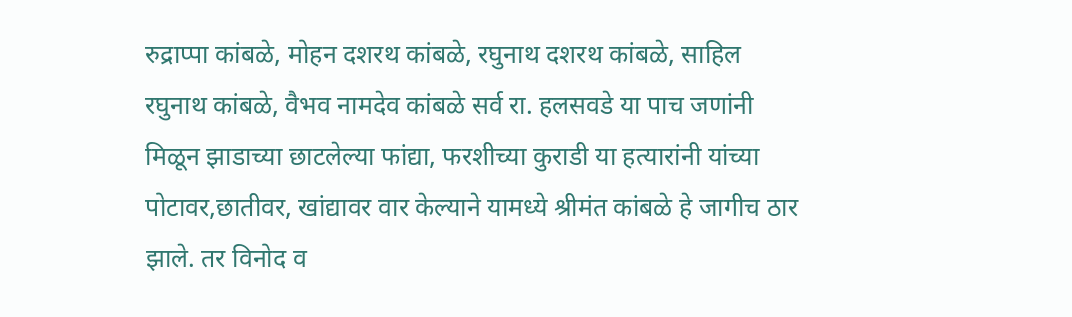रुद्राप्पा कांबळे, मोहन दशरथ कांबळे, रघुनाथ दशरथ कांबळे, साहिल रघुनाथ कांबळे, वैभव नामदेव कांबळे सर्व रा. हलसवडे या पाच जणांनी मिळून झाडाच्या छाटलेल्या फांद्या, फरशीच्या कुराडी या हत्यारांनी यांच्या पोटावर,छातीवर, खांद्यावर वार केल्याने यामध्ये श्रीमंत कांबळे हे जागीच ठार झाले. तर विनोद व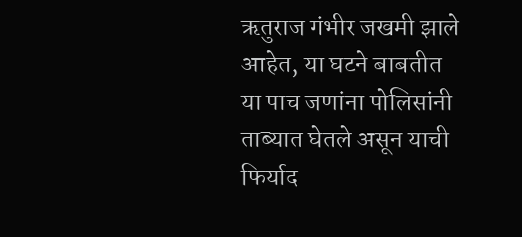ऋतुराज गंभीर जखमी झाले आहेत, या घटने बाबतीत या पाच जणांना पोलिसांनी ताब्यात घेतले असून याची फिर्याद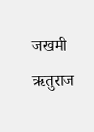जखमी ऋतुराज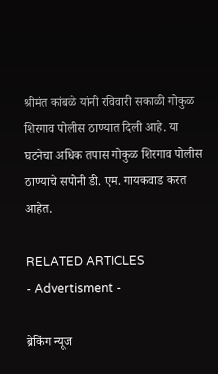श्रीमंत कांबळे यांनी रविवारी सकाळी गोकुळ शिरगाव पोलीस ठाण्यात दिली आहे. या घटनेचा अधिक तपास गोकुळ शिरगाव पोलीस ठाण्याचे सपोनी डी. एम. गायकवाड करत आहेत.

RELATED ARTICLES
- Advertisment -

ब्रेकिंग न्यूज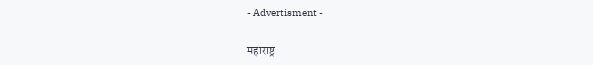- Advertisment -

महाराष्ट्र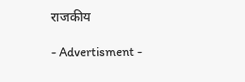राजकीय

- Advertisment -